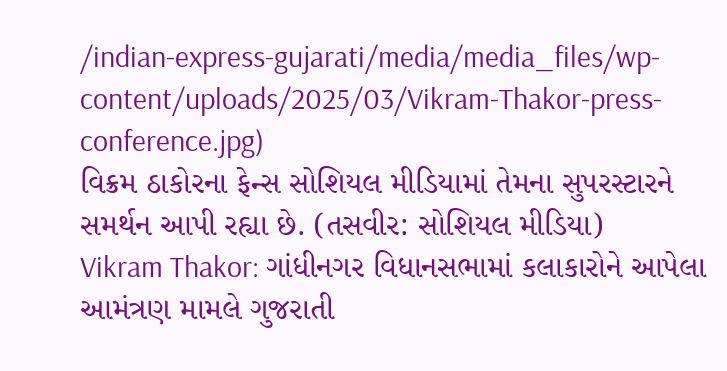/indian-express-gujarati/media/media_files/wp-content/uploads/2025/03/Vikram-Thakor-press-conference.jpg)
વિક્રમ ઠાકોરના ફેન્સ સોશિયલ મીડિયામાં તેમના સુપરસ્ટારને સમર્થન આપી રહ્યા છે. (તસવીર: સોશિયલ મીડિયા)
Vikram Thakor: ગાંધીનગર વિધાનસભામાં કલાકારોને આપેલા આમંત્રણ મામલે ગુજરાતી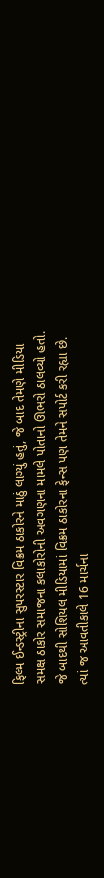ફિલ્મ ઈન્ડસ્ટ્રીના સુપરસ્ટાર વિક્રમ ઠાકોરને માઠું લાગ્યું હતું, જે બાદ તેમણે મીડિયા સમક્ષ ઠાકોર સમાજના કલાકોરોની અવગણના મામલે પોતાનો ઊભરો ઠાલવ્યો હતો. જે બાદથી સોશિયલ મીડિયામાં વિક્રમ ઠાકોરના ફેન્સ પણ તેમને સપોર્ટ કરી રહ્યા છે. ત્યાં જ આવતીકાલે 16 માર્ચના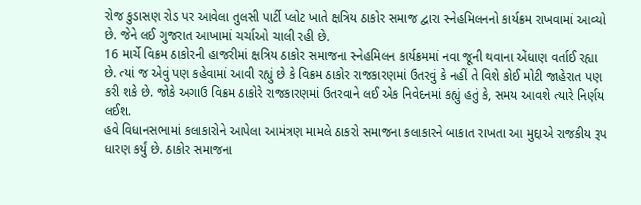રોજ કુડાસણ રોડ પર આવેલા તુલસી પાર્ટી પ્લોટ ખાતે ક્ષત્રિય ઠાકોર સમાજ દ્વારા સ્નેહમિલનનો કાર્યક્રમ રાખવામાં આવ્યો છે. જેને લઈ ગુજરાત આખામાં ચર્ચાઓ ચાલી રહી છે.
16 માર્ચે વિક્રમ ઠાકોરની હાજરીમાં ક્ષત્રિય ઠાકોર સમાજના સ્નેહમિલન કાર્યક્રમમાં નવા જૂની થવાના એંધાણ વર્તાઈ રહ્યા છે. ત્યાં જ એવું પણ કહેવામાં આવી રહ્યું છે કે વિક્રમ ઠાકોર રાજકારણમાં ઉતરવું કે નહીં તે વિશે કોઈ મોટી જાહેરાત પણ કરી શકે છે. જોકે અગાઉ વિક્રમ ઠાકોરે રાજકારણમાં ઉતરવાને લઈ એક નિવેદનમાં કહ્યું હતું કે, સમય આવશે ત્યારે નિર્ણય લઈશ.
હવે વિધાનસભામાં કલાકારોને આપેલા આમંત્રણ મામલે ઠાકરો સમાજના કલાકારને બાકાત રાખતા આ મુદ્દાએ રાજકીય રૂપ ધારણ કર્યું છે. ઠાકોર સમાજના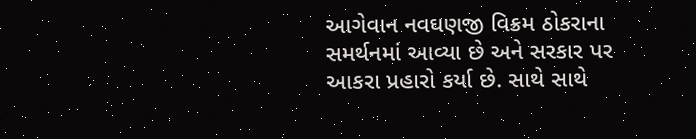આગેવાન નવઘણજી વિક્રમ ઠોકરાના સમર્થનમાં આવ્યા છે અને સરકાર પર આકરા પ્રહારો કર્યા છે. સાથે સાથે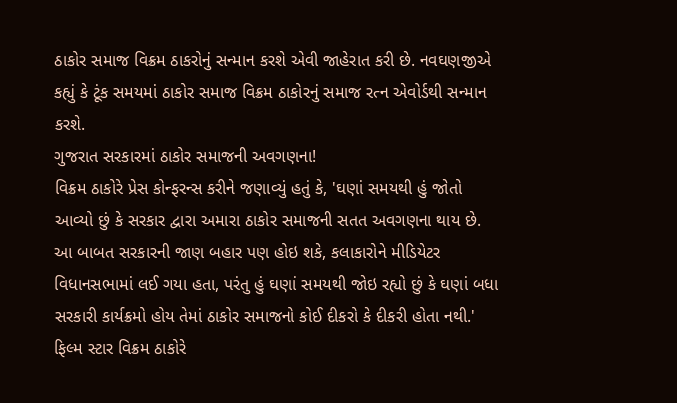ઠાકોર સમાજ વિક્રમ ઠાકરોનું સન્માન કરશે એવી જાહેરાત કરી છે. નવઘણજીએ કહ્યું કે ટૂંક સમયમાં ઠાકોર સમાજ વિક્રમ ઠાકોરનું સમાજ રત્ન એવોર્ડથી સન્માન કરશે.
ગુજરાત સરકારમાં ઠાકોર સમાજની અવગણના!
વિક્રમ ઠાકોરે પ્રેસ કોન્ફરન્સ કરીને જણાવ્યું હતું કે, 'ઘણાં સમયથી હું જોતો આવ્યો છું કે સરકાર દ્વારા અમારા ઠાકોર સમાજની સતત અવગણના થાય છે. આ બાબત સરકારની જાણ બહાર પણ હોઇ શકે, કલાકારોને મીડિયેટર વિધાનસભામાં લઈ ગયા હતા, પરંતુ હું ઘણાં સમયથી જોઇ રહ્યો છું કે ઘણાં બધા સરકારી કાર્યક્રમો હોય તેમાં ઠાકોર સમાજનો કોઈ દીકરો કે દીકરી હોતા નથી.'
ફિલ્મ સ્ટાર વિક્રમ ઠાકોરે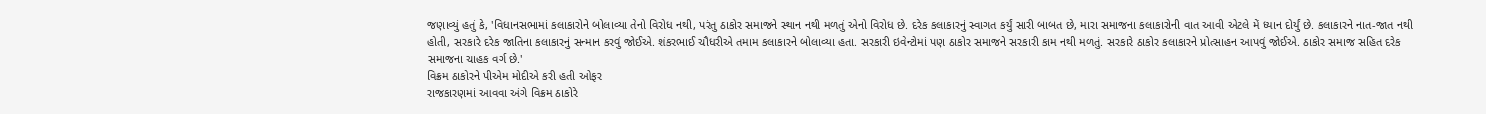જણાવ્યું હતું કે, 'વિધાનસભામાં કલાકારોને બોલાવ્યા તેનો વિરોધ નથી, પરંતુ ઠાકોર સમાજને સ્થાન નથી મળતું એનો વિરોધ છે. દરેક કલાકારનું સ્વાગત કર્યું સારી બાબત છે, મારા સમાજના કલાકારોની વાત આવી એટલે મેં ધ્યાન દોર્યું છે. કલાકારને નાત-જાત નથી હોતી, સરકારે દરેક જાતિના કલાકારનું સન્માન કરવું જોઈએ. શંકરભાઈ ચૌધરીએ તમામ કલાકારને બોલાવ્યા હતા. સરકારી ઇવેન્ટોમાં પણ ઠાકોર સમાજને સરકારી કામ નથી મળતું. સરકારે ઠાકોર કલાકારને પ્રોત્સાહન આપવું જોઈએ. ઠાકોર સમાજ સહિત દરેક સમાજના ચાહક વર્ગ છે.'
વિક્રમ ઠાકોરને પીએમ મોદીએ કરી હતી ઓફર
રાજકારણમાં આવવા અંગે વિક્રમ ઠાકોરે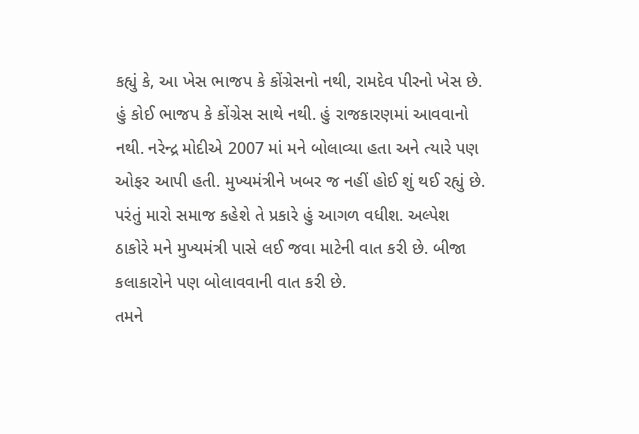કહ્યું કે, આ ખેસ ભાજપ કે કોંગ્રેસનો નથી, રામદેવ પીરનો ખેસ છે. હું કોઈ ભાજપ કે કોંગ્રેસ સાથે નથી. હું રાજકારણમાં આવવાનો નથી. નરેન્દ્ર મોદીએ 2007 માં મને બોલાવ્યા હતા અને ત્યારે પણ ઓફર આપી હતી. મુખ્યમંત્રીને ખબર જ નહીં હોઈ શું થઈ રહ્યું છે. પરંતું મારો સમાજ કહેશે તે પ્રકારે હું આગળ વધીશ. અલ્પેશ ઠાકોરે મને મુખ્યમંત્રી પાસે લઈ જવા માટેની વાત કરી છે. બીજા કલાકારોને પણ બોલાવવાની વાત કરી છે.
તમને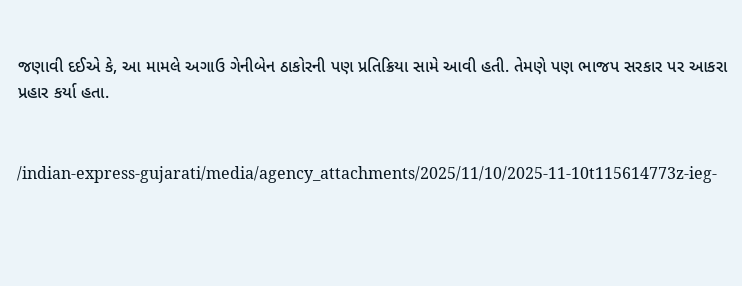જણાવી દઈએ કે, આ મામલે અગાઉ ગેનીબેન ઠાકોરની પણ પ્રતિક્રિયા સામે આવી હતી. તેમણે પણ ભાજપ સરકાર પર આકરા પ્રહાર કર્યા હતા.


/indian-express-gujarati/media/agency_attachments/2025/11/10/2025-11-10t115614773z-ieg-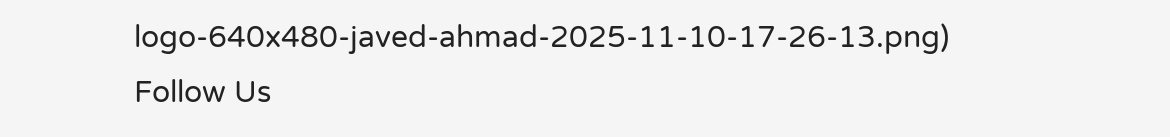logo-640x480-javed-ahmad-2025-11-10-17-26-13.png)
Follow Us